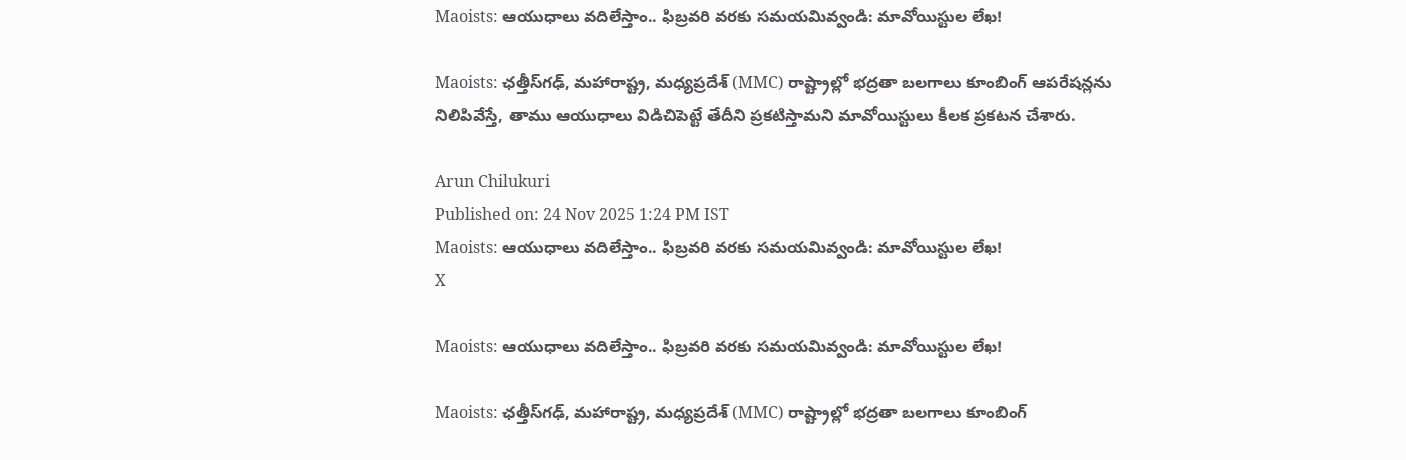Maoists: ఆయుధాలు వదిలేస్తాం.. ఫిబ్రవరి వరకు సమయమివ్వండి: మావోయిస్టుల లేఖ!

Maoists: ఛత్తీస్‌గఢ్, మహారాష్ట్ర, మధ్యప్రదేశ్ (MMC) రాష్ట్రాల్లో భద్రతా బలగాలు కూంబింగ్ ఆపరేషన్లను నిలిపివేస్తే, తాము ఆయుధాలు విడిచిపెట్టే తేదీని ప్రకటిస్తామని మావోయిస్టులు కీలక ప్రకటన చేశారు.

Arun Chilukuri
Published on: 24 Nov 2025 1:24 PM IST
Maoists: ఆయుధాలు వదిలేస్తాం.. ఫిబ్రవరి వరకు సమయమివ్వండి: మావోయిస్టుల లేఖ!
X

Maoists: ఆయుధాలు వదిలేస్తాం.. ఫిబ్రవరి వరకు సమయమివ్వండి: మావోయిస్టుల లేఖ!

Maoists: ఛత్తీస్‌గఢ్, మహారాష్ట్ర, మధ్యప్రదేశ్ (MMC) రాష్ట్రాల్లో భద్రతా బలగాలు కూంబింగ్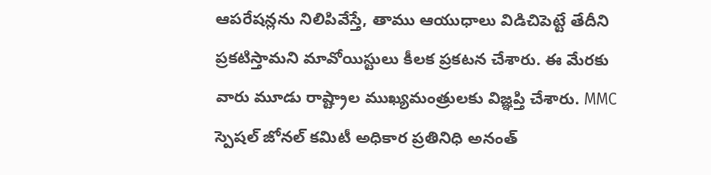ఆపరేషన్లను నిలిపివేస్తే, తాము ఆయుధాలు విడిచిపెట్టే తేదీని ప్రకటిస్తామని మావోయిస్టులు కీలక ప్రకటన చేశారు. ఈ మేరకు వారు మూడు రాష్ట్రాల ముఖ్యమంత్రులకు విజ్ఞప్తి చేశారు. MMC స్పెషల్ జోనల్ కమిటీ అధికార ప్రతినిధి అనంత్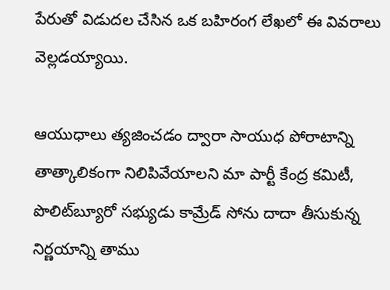పేరుతో విడుదల చేసిన ఒక బహిరంగ లేఖలో ఈ వివరాలు వెల్లడయ్యాయి.

ఆయుధాలు త్యజించడం ద్వారా సాయుధ పోరాటాన్ని తాత్కాలికంగా నిలిపివేయాలని మా పార్టీ కేంద్ర కమిటీ, పొలిట్‌బ్యూరో సభ్యుడు కామ్రేడ్ సోను దాదా తీసుకున్న నిర్ణయాన్ని తాము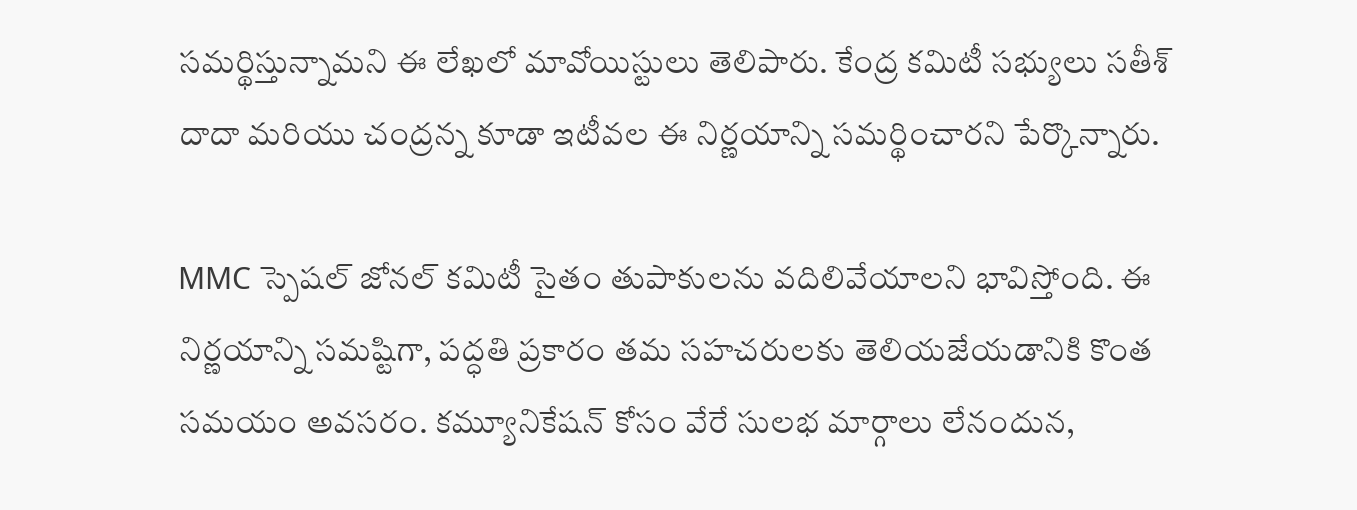సమర్థిస్తున్నామని ఈ లేఖలో మావోయిస్టులు తెలిపారు. కేంద్ర కమిటీ సభ్యులు సతీశ్ దాదా మరియు చంద్రన్న కూడా ఇటీవల ఈ నిర్ణయాన్ని సమర్థించారని పేర్కొన్నారు.

MMC స్పెషల్ జోనల్ కమిటీ సైతం తుపాకులను వదిలివేయాలని భావిస్తోంది. ఈ నిర్ణయాన్ని సమష్టిగా, పద్ధతి ప్రకారం తమ సహచరులకు తెలియజేయడానికి కొంత సమయం అవసరం. కమ్యూనికేషన్ కోసం వేరే సులభ మార్గాలు లేనందున,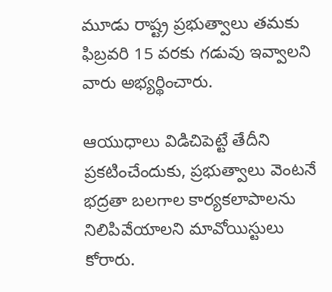మూడు రాష్ట్ర ప్రభుత్వాలు తమకు ఫిబ్రవరి 15 వరకు గడువు ఇవ్వాలని వారు అభ్యర్థించారు.

ఆయుధాలు విడిచిపెట్టే తేదీని ప్రకటించేందుకు, ప్రభుత్వాలు వెంటనే భద్రతా బలగాల కార్యకలాపాలను నిలిపివేయాలని మావోయిస్టులు కోరారు.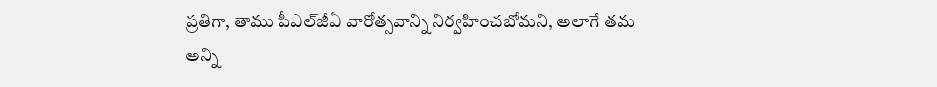ప్రతిగా, తాము పీఎల్‌జీఏ వారోత్సవాన్ని నిర్వహించబోమని, అలాగే తమ అన్ని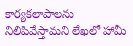కార్యకలాపాలను నిలిపివేస్తామని లేఖలో హామీ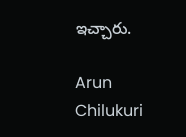ఇచ్చారు.

Arun Chilukuri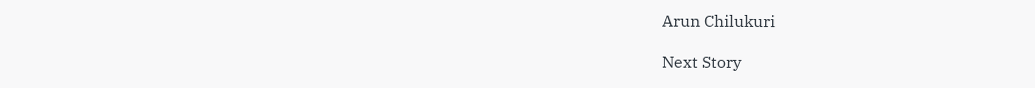Arun Chilukuri

Next Story